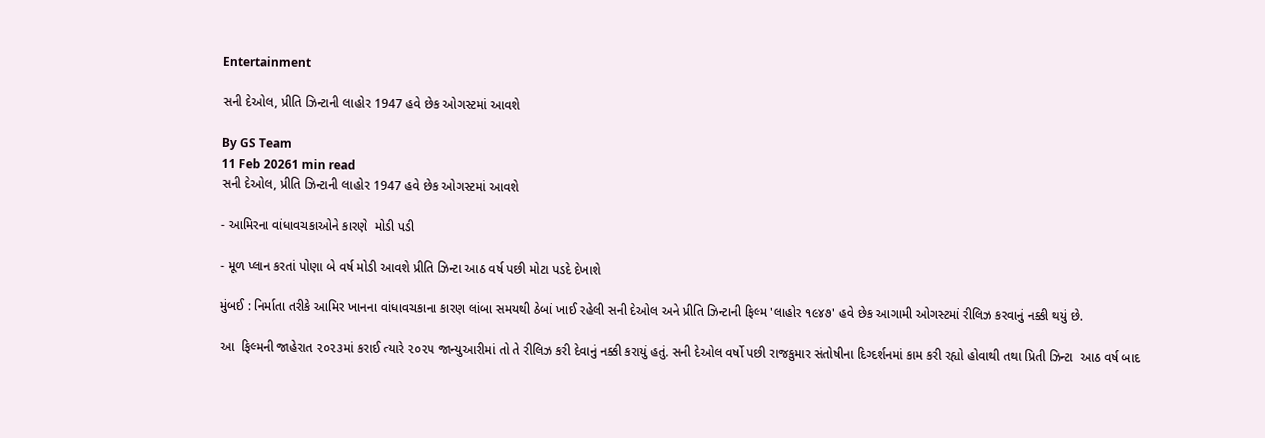Entertainment

સની દેઓલ, પ્રીતિ ઝિન્ટાની લાહોર 1947 હવે છેક ઓગસ્ટમાં આવશે

By GS Team
11 Feb 20261 min read
સની દેઓલ, પ્રીતિ ઝિન્ટાની લાહોર 1947 હવે છેક ઓગસ્ટમાં આવશે

- આમિરના વાંધાવચકાઓને કારણે  મોડી પડી

- મૂળ પ્લાન કરતાં પોણા બે વર્ષ મોડી આવશે પ્રીતિ ઝિન્ટા આઠ વર્ષ પછી મોટા પડદે દેખાશે

મુંબઈ : નિર્માતા તરીકે આમિર ખાનના વાંધાવચકાના કારણ લાંબા સમયથી ઠેબાં ખાઈ રહેલી સની દેઓલ અને પ્રીતિ ઝિન્ટાની ફિલ્મ 'લાહોર ૧૯૪૭' હવે છેક આગામી ઓગસ્ટમાં રીલિઝ કરવાનું નક્કી થયું છે.

આ  ફિલ્મની જાહેરાત ૨૦૨૩માં કરાઈ ત્યારે ૨૦૨૫ જાન્યુઆરીમાં તો તે રીલિઝ કરી દેવાનું નક્કી કરાયું હતું. સની દેઓલ વર્ષો પછી રાજકુમાર સંતોષીના દિગ્દર્શનમાં કામ કરી રહ્યો હોવાથી તથા પ્રિતી ઝિન્ટા  આઠ વર્ષ બાદ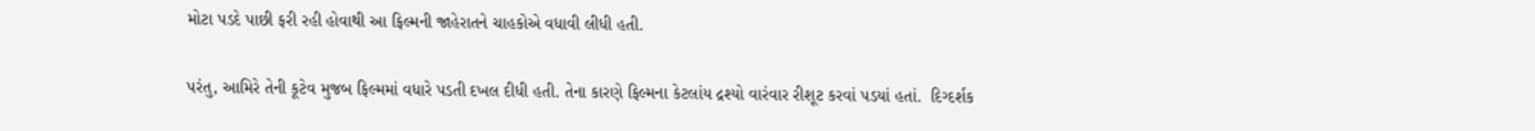મોટા પડદે પાછી ફરી રહી હોવાથી આ ફિલ્મની જાહેરાતને ચાહકોએ વધાવી લીધી હતી.

પરંતુ, આમિરે તેની કૂટેવ મુજબ ફિલ્મમાં વધારે પડતી દખલ દીધી હતી. તેના કારણે ફિલ્મના કેટલાંય દ્રશ્યો વારંવાર રીશૂટ કરવાં પડયાં હતાં.  દિગ્દર્શક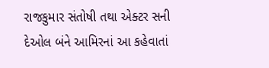રાજકુમાર સંતોષી તથા એક્ટર સની દેઓલ બંને આમિરનાં આ કહેવાતાં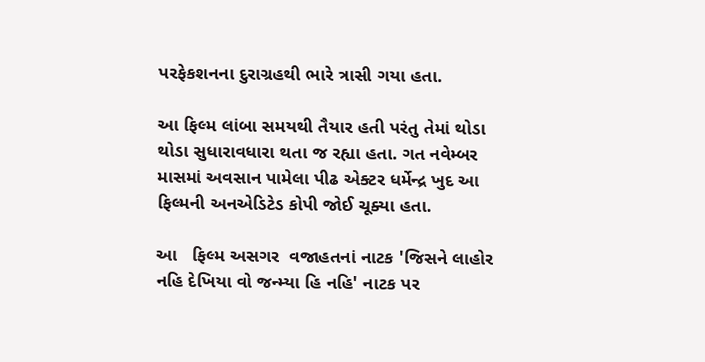પરફેકશનના દુરાગ્રહથી ભારે ત્રાસી ગયા હતા.

આ ફિલ્મ લાંબા સમયથી તૈયાર હતી પરંતુ તેમાં થોડા થોડા સુધારાવધારા થતા જ રહ્યા હતા. ગત નવેમ્બર માસમાં અવસાન પામેલા પીઢ એક્ટર ધર્મેન્દ્ર ખુદ આ ફિલ્મની અનએડિટેડ કોપી જોઈ ચૂક્યા હતા.

આ   ફિલ્મ અસગર  વજાહતનાં નાટક 'જિસને લાહોર નહિ દેખિયા વો જન્મ્યા હિ નહિ' નાટક પર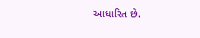આધારિત છે.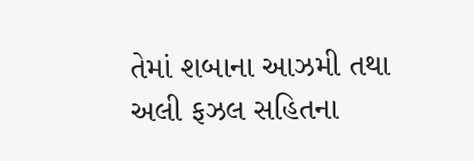તેમાં શબાના આઝમી તથા અલી ફઝલ સહિતના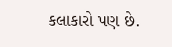કલાકારો પણ છે.